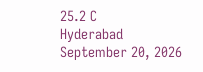25.2 C
Hyderabad
September 20, 2026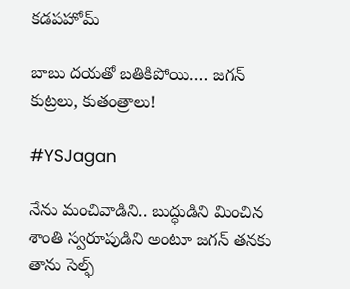కడపహోమ్

బాబు దయతో బతికిపోయి…. జగన్‌ కుట్రలు, కుతంత్రాలు!

#YSJagan

నేను మంచివాడిని.. బుద్ధుడిని మించిన శాంతి స్వరూపుడిని అంటూ జగన్‌ తనకు తాను సెల్ఫ్‌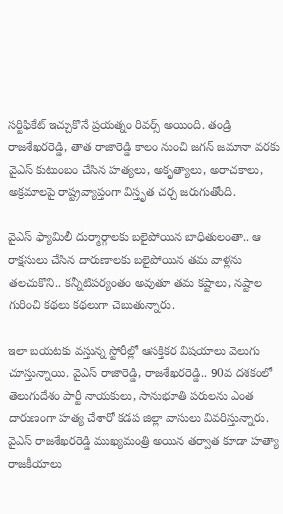సర్టిఫికేట్‌ ఇచ్చుకొనే ప్రయత్నం రివర్స్ అయింది. తండ్రి రాజశేఖరరెడ్డి, తాత రాజారెడ్డి కాలం నుంచి జగన్‌ జమానా వరకు వైఎస్ కుటుంబం చేసిన హత్యలు, అకృత్యాలు, అరాచకాలు, అక్రమాలపై రాష్ట్రవ్యాప్తంగా విస్తృత చర్చ జరుగుతోంది.

వైఎస్ ఫ్యామిలీ దుర్మార్గాలకు బలైపోయిన బాధితులంతా.. ఆ రాక్షసులు చేసిన దారుణాలకు బలైపోయిన తమ వాళ్లను తలచుకొని.. కన్నీటిపర్యంతం అవుతూ తమ కష్టాలు, నష్టాల గురించి కథలు కథలుగా చెబుతున్నారు.

ఇలా బయటకు వస్తున్న స్టోరీల్లో ఆసక్తికర విషయాలు వెలుగు చూస్తున్నాయి. వైఎస్ రాజారెడ్డి, రాజశేఖరరెడ్డి.. 90వ దశకంలో తెలుగుదేశం పార్టీ నాయకులు, సానుభూతి పరులను ఎంత దారుణంగా హత్య చేశారో కడప జిల్లా వాసులు వివరిస్తున్నారు. వైఎస్ రాజశేఖరరెడ్డి ముఖ్యమంత్రి అయిన తర్వాత కూడా హత్యా రాజకీయాలు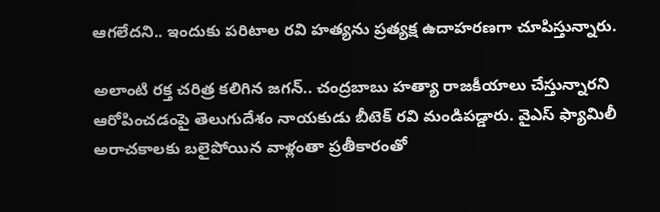ఆగలేదని.. ఇందుకు పరిటాల రవి హత్యను ప్రత్యక్ష ఉదాహరణగా చూపిస్తున్నారు.

అలాంటి రక్త చరిత్ర కలిగిన జగన్‌.. చంద్రబాబు హత్యా రాజకీయాలు చేస్తున్నారని ఆరోపించడంపై తెలుగుదేశం నాయకుడు బీటెక్‌ రవి మండిపడ్డారు. వైఎస్‌ ఫ్యామిలీ అరాచకాలకు బలైపోయిన వాళ్లంతా ప్రతీకారంతో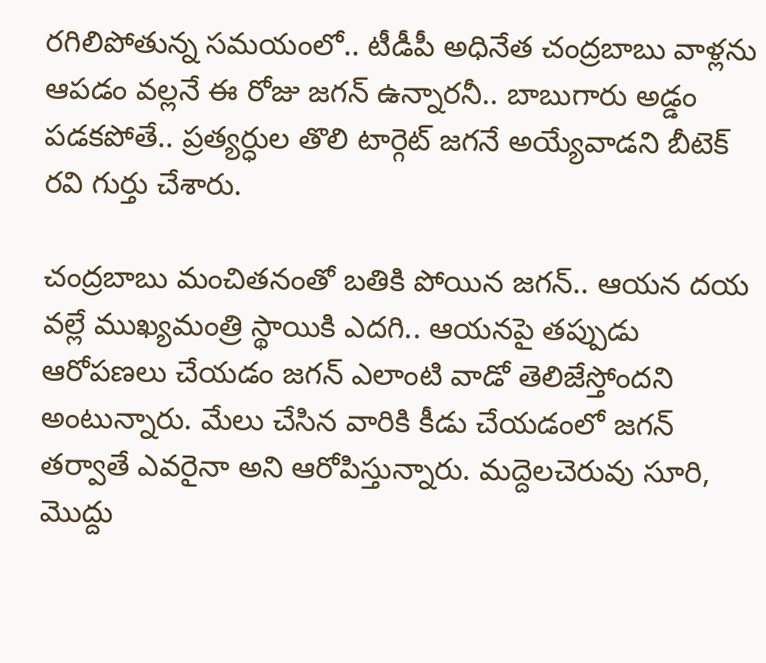రగిలిపోతున్న సమయంలో.. టీడీపీ అధినేత చంద్రబాబు వాళ్లను ఆపడం వల్లనే ఈ రోజు జగన్‌ ఉన్నారనీ.. బాబుగారు అడ్డం పడకపోతే.. ప్రత్యర్ధుల తొలి టార్గెట్‌ జగనే అయ్యేవాడని బీటెక్‌ రవి గుర్తు చేశారు.

చంద్రబాబు మంచితనంతో బతికి పోయిన జగన్‌.. ఆయన దయ వల్లే ముఖ్యమంత్రి స్థాయికి ఎదగి.. ఆయనపై తప్పుడు ఆరోపణలు చేయడం జగన్‌ ఎలాంటి వాడో తెలిజేస్తోందని అంటున్నారు. మేలు చేసిన వారికి కీడు చేయడంలో జగన్‌ తర్వాతే ఎవరైనా అని ఆరోపిస్తున్నారు. మద్దెలచెరువు సూరి, మొద్దు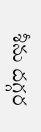శీను దగ్గర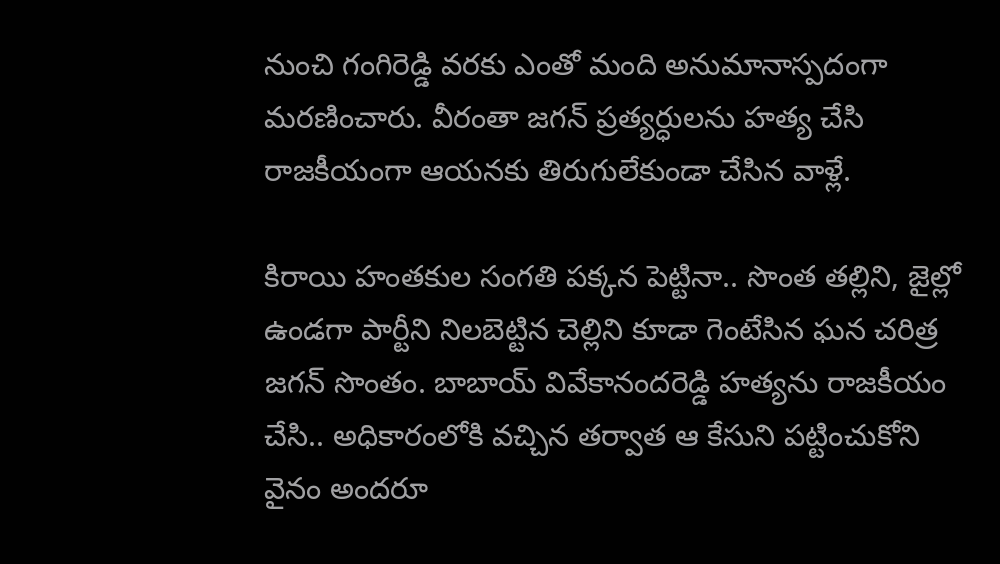నుంచి గంగిరెడ్డి వరకు ఎంతో మంది అనుమానాస్పదంగా మరణించారు. వీరంతా జగన్‌ ప్రత్యర్ధులను హత్య చేసి రాజకీయంగా ఆయనకు తిరుగులేకుండా చేసిన వాళ్లే.

కిరాయి హంతకుల సంగతి పక్కన పెట్టినా.. సొంత తల్లిని, జైల్లో ఉండగా పార్టీని నిలబెట్టిన చెల్లిని కూడా గెంటేసిన ఘన చరిత్ర జగన్‌ సొంతం. బాబాయ్ వివేకానందరెడ్డి హత్యను రాజకీయం చేసి.. అధికారంలోకి వచ్చిన తర్వాత ఆ కేసుని పట్టించుకోని వైనం అందరూ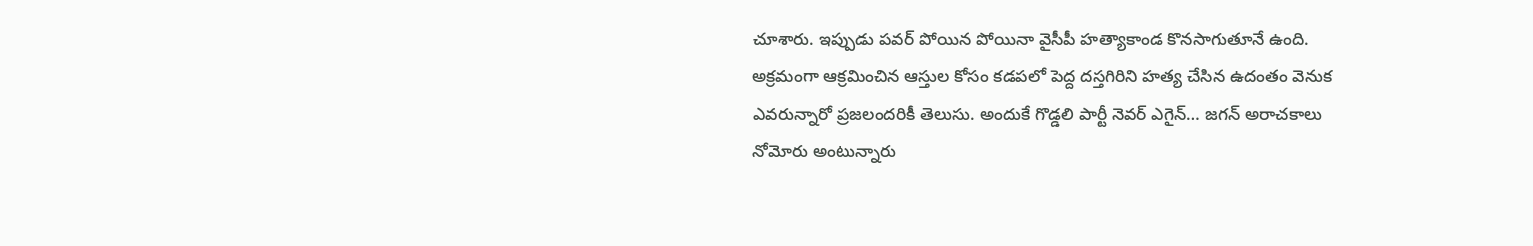చూశారు. ఇప్పుడు పవర్ పోయిన పోయినా వైసీపీ హత్యాకాండ కొనసాగుతూనే ఉంది. అక్రమంగా ఆక్రమించిన ఆస్తుల కోసం కడపలో పెద్ద దస్తగిరిని హత్య చేసిన ఉదంతం వెనుక ఎవరున్నారో ప్రజలందరికీ తెలుసు. అందుకే గొడ్డలి పార్టీ నెవర్‌ ఎగైన్‌… జగన్‌ అరాచకాలు నోమోరు అంటున్నారు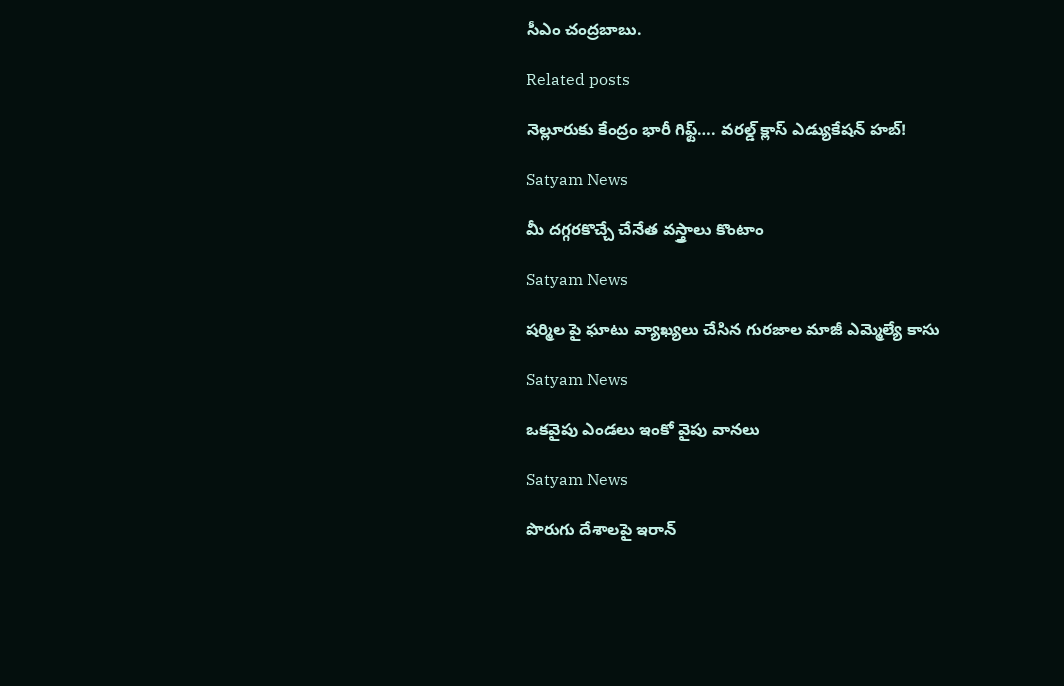సీఎం చంద్రబాబు.

Related posts

నెల్లూరుకు కేంద్రం భారీ గిఫ్ట్‌…. వరల్డ్ క్లాస్ ఎడ్యుకేషన్ హబ్!

Satyam News

మీ దగ్గరకొచ్చే చేనేత వస్త్రాలు కొంటాం

Satyam News

షర్మిల పై ఘాటు వ్యాఖ్యలు చేసిన గురజాల మాజీ ఎమ్మెల్యే కాసు

Satyam News

ఒకవైపు ఎండలు ఇంకో వైపు వానలు

Satyam News

పొరుగు దేశాలపై ఇరాన్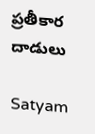ప్రతీకార దాడులు

Satyam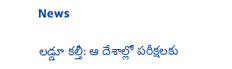News

లడ్డూ కల్తీ: ఆ దేశాల్లో పరీక్షలకు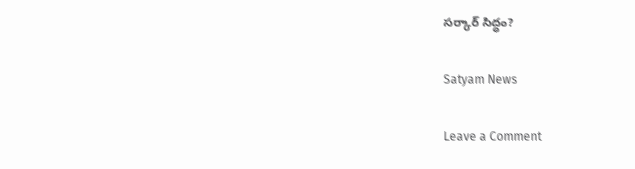సర్కార్ సిద్ధం?

Satyam News

Leave a Comment